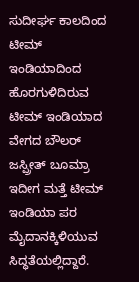ಸುದೀರ್ಘ ಕಾಲದಿಂದ ಟೀಮ್ ಇಂಡಿಯಾದಿಂದ ಹೊರಗುಳಿದಿರುವ ಟೀಮ್ ಇಂಡಿಯಾದ ವೇಗದ ಬೌಲರ್ ಜಸ್ಪ್ರೀತ್ ಬೂಮ್ರಾ ಇದೀಗ ಮತ್ತೆ ಟೀಮ್ ಇಂಡಿಯಾ ಪರ ಮೈದಾನಕ್ಕಿಳಿಯುವ ಸಿದ್ಧತೆಯಲ್ಲಿದ್ದಾರೆ.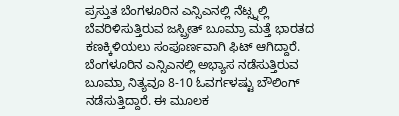ಪ್ರಸ್ತುತ ಬೆಂಗಳೂರಿನ ಎನ್ಸಿಎನಲ್ಲಿ ನೆಟ್ಸ್ನಲ್ಲಿ ಬೆವರಿಳಿಸುತ್ತಿರುವ ಜಸ್ಪ್ರೀತ್ ಬೂಮ್ರಾ ಮತ್ತೆ ಭಾರತದ ಕಣಕ್ಕಿಳಿಯಲು ಸಂಪೂರ್ಣವಾಗಿ ಫಿಟ್ ಆಗಿದ್ದಾರೆ.
ಬೆಂಗಳೂರಿನ ಎನ್ಸಿಎನಲ್ಲಿ ಅಭ್ಯಾಸ ನಡೆಸುತ್ತಿರುವ ಬೂಮ್ರಾ ನಿತ್ಯವೂ 8-10 ಓವರ್ಗಳಷ್ಟು ಬೌಲಿಂಗ್ ನಡೆಸುತ್ತಿದ್ದಾರೆ. ಈ ಮೂಲಕ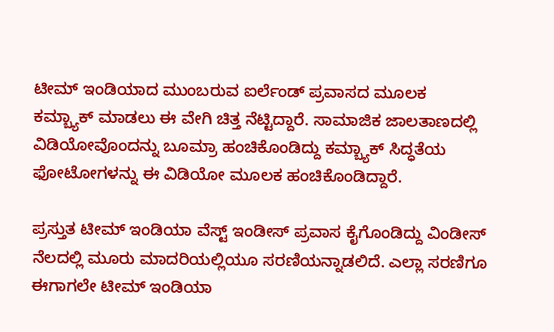ಟೀಮ್ ಇಂಡಿಯಾದ ಮುಂಬರುವ ಐರ್ಲೆಂಡ್ ಪ್ರವಾಸದ ಮೂಲಕ ಕಮ್ಬ್ಯಾಕ್ ಮಾಡಲು ಈ ವೇಗಿ ಚಿತ್ತ ನೆಟ್ಟಿದ್ದಾರೆ. ಸಾಮಾಜಿಕ ಜಾಲತಾಣದಲ್ಲಿ ವಿಡಿಯೋವೊಂದನ್ನು ಬೂಮ್ರಾ ಹಂಚಿಕೊಂಡಿದ್ದು ಕಮ್ಬ್ಯಾಕ್ ಸಿದ್ಧತೆಯ ಫೋಟೋಗಳನ್ನು ಈ ವಿಡಿಯೋ ಮೂಲಕ ಹಂಚಿಕೊಂಡಿದ್ದಾರೆ.

ಪ್ರಸ್ತುತ ಟೀಮ್ ಇಂಡಿಯಾ ವೆಸ್ಟ್ ಇಂಡೀಸ್ ಪ್ರವಾಸ ಕೈಗೊಂಡಿದ್ದು ವಿಂಡೀಸ್ ನೆಲದಲ್ಲಿ ಮೂರು ಮಾದರಿಯಲ್ಲಿಯೂ ಸರಣಿಯನ್ನಾಡಲಿದೆ. ಎಲ್ಲಾ ಸರಣಿಗೂ ಈಗಾಗಲೇ ಟೀಮ್ ಇಂಡಿಯಾ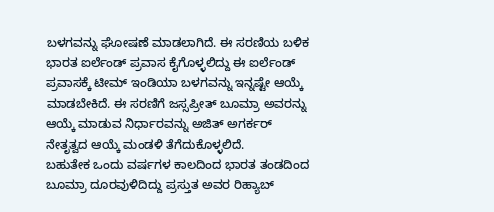ಬಳಗವನ್ನು ಘೋಷಣೆ ಮಾಡಲಾಗಿದೆ. ಈ ಸರಣಿಯ ಬಳಿಕ ಭಾರತ ಐರ್ಲೆಂಡ್ ಪ್ರವಾಸ ಕೈಗೊಳ್ಳಲಿದ್ದು ಈ ಐರ್ಲೆಂಡ್ ಪ್ರವಾಸಕ್ಕೆ ಟೀಮ್ ಇಂಡಿಯಾ ಬಳಗವನ್ನು ಇನ್ನಷ್ಟೇ ಆಯ್ಕೆ ಮಾಡಬೇಕಿದೆ. ಈ ಸರಣಿಗೆ ಜಸ್ಸಪ್ರೀತ್ ಬೂಮ್ರಾ ಅವರನ್ನು ಆಯ್ಕೆ ಮಾಡುವ ನಿರ್ಧಾರವನ್ನು ಅಜಿತ್ ಅಗರ್ಕರ್ ನೇತೃತ್ವದ ಆಯ್ಕೆ ಮಂಡಳಿ ತೆಗೆದುಕೊಳ್ಳಲಿದೆ.
ಬಹುತೇಕ ಒಂದು ವರ್ಷಗಳ ಕಾಲದಿಂದ ಭಾರತ ತಂಡದಿಂದ ಬೂಮ್ರಾ ದೂರವುಳಿದಿದ್ದು ಪ್ರಸ್ತುತ ಅವರ ರಿಹ್ಯಾಬ್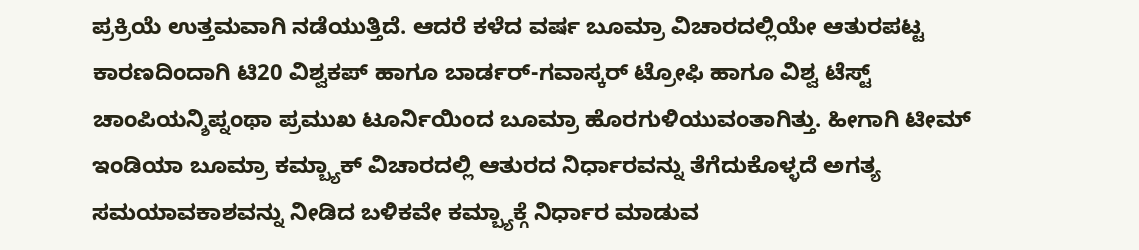ಪ್ರಕ್ರಿಯೆ ಉತ್ತಮವಾಗಿ ನಡೆಯುತ್ತಿದೆ. ಆದರೆ ಕಳೆದ ವರ್ಷ ಬೂಮ್ರಾ ವಿಚಾರದಲ್ಲಿಯೇ ಆತುರಪಟ್ಟ ಕಾರಣದಿಂದಾಗಿ ಟಿ20 ವಿಶ್ವಕಪ್ ಹಾಗೂ ಬಾರ್ಡರ್-ಗವಾಸ್ಕರ್ ಟ್ರೋಫಿ ಹಾಗೂ ವಿಶ್ವ ಟೆಸ್ಟ್ ಚಾಂಪಿಯನ್ಶಿಪ್ನಂಥಾ ಪ್ರಮುಖ ಟೂರ್ನಿಯಿಂದ ಬೂಮ್ರಾ ಹೊರಗುಳಿಯುವಂತಾಗಿತ್ತು. ಹೀಗಾಗಿ ಟೀಮ್ ಇಂಡಿಯಾ ಬೂಮ್ರಾ ಕಮ್ಬ್ಯಾಕ್ ವಿಚಾರದಲ್ಲಿ ಆತುರದ ನಿರ್ಧಾರವನ್ನು ತೆಗೆದುಕೊಳ್ಳದೆ ಅಗತ್ಯ ಸಮಯಾವಕಾಶವನ್ನು ನೀಡಿದ ಬಳಿಕವೇ ಕಮ್ಬ್ಯಾಕ್ಗೆ ನಿರ್ಧಾರ ಮಾಡುವ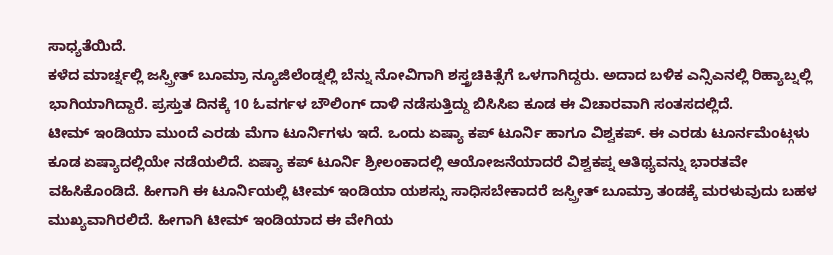ಸಾಧ್ಯತೆಯಿದೆ.
ಕಳೆದ ಮಾರ್ಚ್ನಲ್ಲಿ ಜಸ್ಪ್ರೀತ್ ಬೂಮ್ರಾ ನ್ಯೂಜಿಲೆಂಡ್ನಲ್ಲಿ ಬೆನ್ನು ನೋವಿಗಾಗಿ ಶಸ್ತ್ರಚಿಕಿತ್ಸೆಗೆ ಒಳಗಾಗಿದ್ದರು. ಅದಾದ ಬಳಿಕ ಎನ್ಸಿಎನಲ್ಲಿ ರಿಹ್ಯಾಬ್ನಲ್ಲಿ ಭಾಗಿಯಾಗಿದ್ದಾರೆ. ಪ್ರಸ್ತುತ ದಿನಕ್ಕೆ 10 ಓವರ್ಗಳ ಬೌಲಿಂಗ್ ದಾಳಿ ನಡೆಸುತ್ತಿದ್ದು ಬಿಸಿಸಿಐ ಕೂಡ ಈ ವಿಚಾರವಾಗಿ ಸಂತಸದಲ್ಲಿದೆ.
ಟೀಮ್ ಇಂಡಿಯಾ ಮುಂದೆ ಎರಡು ಮೆಗಾ ಟೂರ್ನಿಗಳು ಇದೆ. ಒಂದು ಏಷ್ಯಾ ಕಪ್ ಟೂರ್ನಿ ಹಾಗೂ ವಿಶ್ವಕಪ್. ಈ ಎರಡು ಟೂರ್ನಮೆಂಟ್ಗಳು ಕೂಡ ಏಷ್ಯಾದಲ್ಲಿಯೇ ನಡೆಯಲಿದೆ. ಏಷ್ಯಾ ಕಪ್ ಟೂರ್ನಿ ಶ್ರೀಲಂಕಾದಲ್ಲಿ ಆಯೋಜನೆಯಾದರೆ ವಿಶ್ವಕಪ್ನ ಆತಿಥ್ಯವನ್ನು ಭಾರತವೇ ವಹಿಸಿಕೊಂಡಿದೆ. ಹೀಗಾಗಿ ಈ ಟೂರ್ನಿಯಲ್ಲಿ ಟೀಮ್ ಇಂಡಿಯಾ ಯಶಸ್ಸು ಸಾಧಿಸಬೇಕಾದರೆ ಜಸ್ಪ್ರೀತ್ ಬೂಮ್ರಾ ತಂಡಕ್ಕೆ ಮರಳುವುದು ಬಹಳ ಮುಖ್ಯವಾಗಿರಲಿದೆ. ಹೀಗಾಗಿ ಟೀಮ್ ಇಂಡಿಯಾದ ಈ ವೇಗಿಯ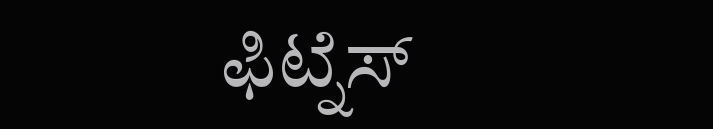ಫಿಟ್ನೆಸ್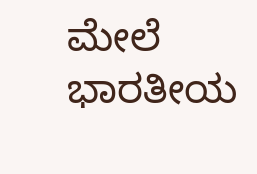ಮೇಲೆ ಭಾರತೀಯ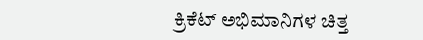ಕ್ರಿಕೆಟ್ ಅಭಿಮಾನಿಗಳ ಚಿತ್ತ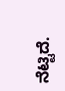ನೆಟ್ಟಿದೆ.